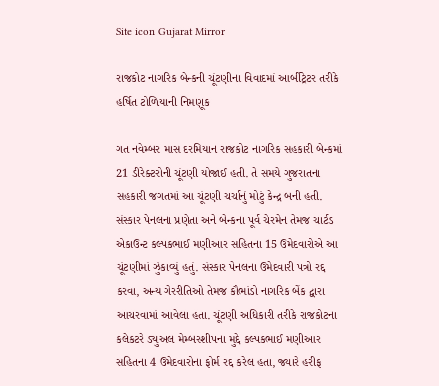Site icon Gujarat Mirror

રાજકોટ નાગરિક બેન્કની ચૂંટણીના વિવાદમાં આર્બીટ્રેટર તરીકે હર્ષિત ટોળિયાની નિમણૂક

ગત નવેમ્બર માસ દરમિયાન રાજકોટ નાગરિક સહકારી બેન્કમાં 21 ડીરેક્ટરોની ચૂંટણી યોજાઈ હતી. તે સમયે ગુજરાતના સહકારી જગતમાં આ ચૂંટણી ચર્ચાનું મોટું કેન્દ્ર બની હતી. સંસ્કાર પેનલના પ્રણેતા અને બેન્કના પૂર્વ ચેરમેન તેમજ ચાર્ટડ એકાઉન્ટ કલ્પકભાઈ મણીઆર સહિતના 15 ઉમેદવારોએ આ ચૂંટણીમાં ઝુંકાવ્યું હતું. સંસ્કાર પેનલના ઉમેદવારી પત્રો રદ્દ કરવા, અન્ય ગેરરીતિઓ તેમજ કૌભાંડો નાગરિક બેંક દ્વારા આચરવામાં આવેલા હતા. ચૂંટણી અધિકારી તરીકે રાજકોટના કલેકટરે ડ્યુઅલ મેમ્બરશીપના મુદ્દે કલ્પકભાઈ મણીઆર સહિતના 4 ઉમેદવારોના ફોર્મ રદ્દ કરેલ હતા, જ્યારે હરીફ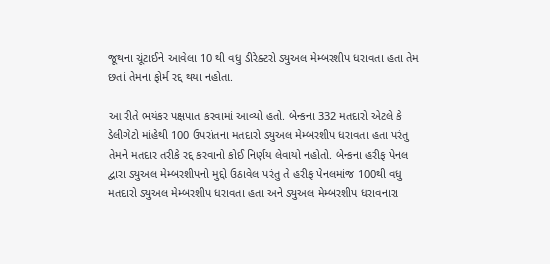જૂથના ચૂંટાઈને આવેલા 10 થી વધુ ડીરેક્ટરો ડ્યુઅલ મેમ્બરશીપ ધરાવતા હતા તેમ છતાં તેમના ફોર્મ રદ્દ થયા નહોતા.

આ રીતે ભયંકર પક્ષપાત કરવામાં આવ્યો હતો. બેન્કના 332 મતદારો એટલે કે ડેલીગેટો માંહેથી 100 ઉપરાંતના મતદારો ડ્યુઅલ મેમ્બરશીપ ધરાવતા હતા પરંતુ તેમને મતદાર તરીકે રદ્દ કરવાનો કોઈ નિર્ણય લેવાયો નહોતો. બેન્કના હરીફ પેનલ દ્વારા ડ્યુઅલ મેમ્બરશીપનો મુદ્દો ઉઠાવેલ પરંતુ તે હરીફ પેનલમાંજ 100થી વધુ મતદારો ડ્યુઅલ મેમ્બરશીપ ધરાવતા હતા અને ડ્યુઅલ મેમ્બરશીપ ધરાવનારા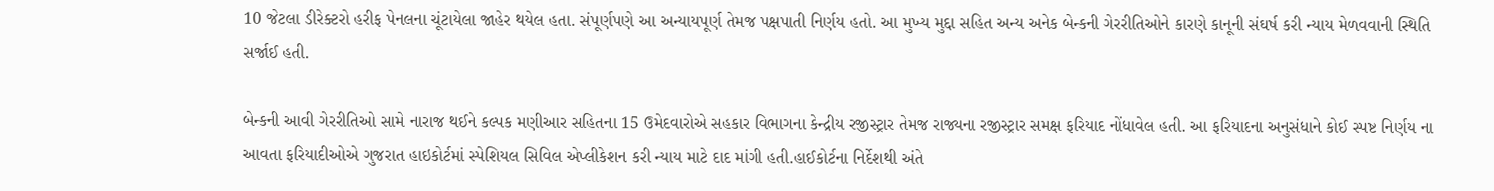10 જેટલા ડીરેક્ટરો હરીફ પેનલના ચૂંટાયેલા જાહેર થયેલ હતા. સંપૂર્ણપણે આ અન્યાયપૂર્ણ તેમજ પક્ષપાતી નિર્ણય હતો. આ મુખ્ય મુદ્દા સહિત અન્ય અનેક બેન્કની ગેરરીતિઓને કારણે કાનૂની સંઘર્ષ કરી ન્યાય મેળવવાની સ્થિતિ સર્જાઈ હતી.

બેન્કની આવી ગેરરીતિઓ સામે નારાજ થઈને કલ્પક મણીઆર સહિતના 15 ઉમેદવારોએ સહકાર વિભાગના કેન્દ્રીય રજીસ્ટ્રાર તેમજ રાજ્યના રજીસ્ટ્રાર સમક્ષ ફરિયાદ નોંધાવેલ હતી. આ ફરિયાદના અનુસંધાને કોઈ સ્પષ્ટ નિર્ણય ના આવતા ફરિયાદીઓએ ગુજરાત હાઇકોર્ટમાં સ્પેશિયલ સિવિલ એપ્લીકેશન કરી ન્યાય માટે દાદ માંગી હતી.હાઈકોર્ટના નિર્દેશથી અંતે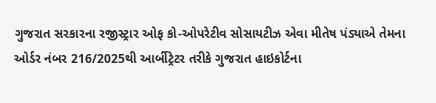ગુજરાત સરકારના રજીસ્ટ્રાર ઓફ કો-ઓપરેટીવ સોસાયટીઝ એવા મીતેષ પંડ્યાએ તેમના ઓર્ડર નંબર 216/2025થી આર્બીટ્રેટર તરીકે ગુજરાત હાઇકોર્ટના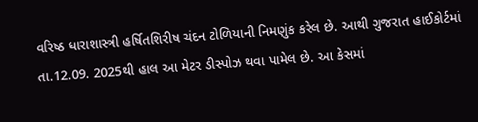વરિષ્ઠ ધારાશાસ્ત્રી હર્ષિતશિરીષ ચંદન ટોળિયાની નિમણુંક કરેલ છે. આથી ગુજરાત હાઈકોર્ટમાં તા.12.09. 2025થી હાલ આ મેટર ડીસ્પોઝ થવા પામેલ છે. આ કેસમાં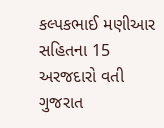કલ્પકભાઈ મણીઆર સહિતના 15 અરજદારો વતી ગુજરાત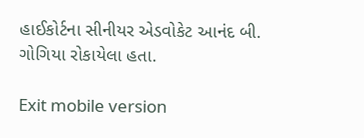હાઈકોર્ટના સીનીયર એડવોકેટ આનંદ બી. ગોગિયા રોકાયેલા હતા.

Exit mobile version